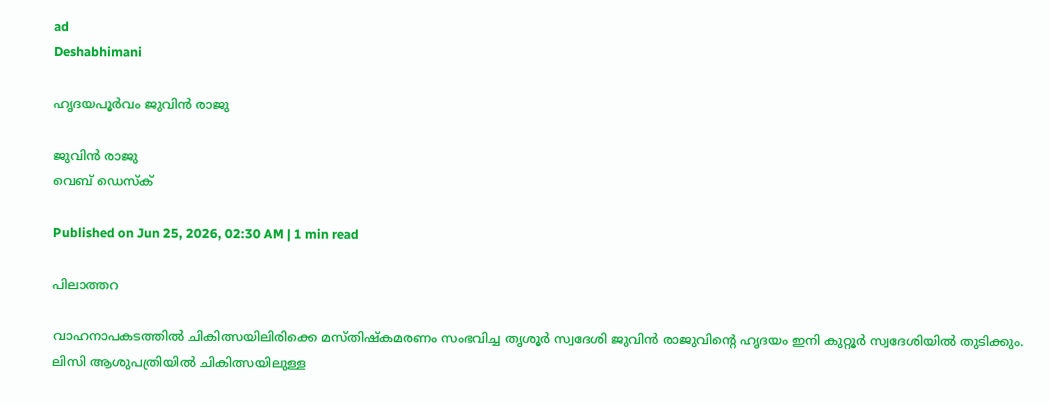ad
Deshabhimani

ഹൃദയപൂർവം ജുവിൻ രാജു

ജുവിൻ രാജു
വെബ് ഡെസ്ക്

Published on Jun 25, 2026, 02:30 AM | 1 min read

പിലാത്തറ

വാഹനാപകടത്തിൽ ചികിത്സയിലിരിക്കെ മസ്തിഷ്‌കമരണം സംഭവിച്ച തൃശൂർ സ്വദേശി ജുവിൻ രാജുവിന്റെ ഹൃദയം ഇനി കുറ്റൂർ സ്വദേശിയിൽ തുടിക്കും. ലിസി ആശുപത്രിയിൽ ചികിത്സയിലുള്ള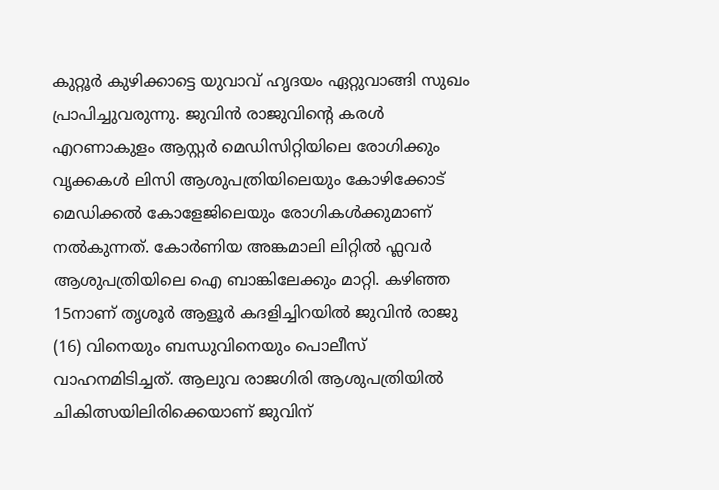കുറ്റൂർ കുഴിക്കാട്ടെ യുവാവ്‌ ഹൃദയം ഏറ്റുവാങ്ങി സുഖം പ്രാപിച്ചുവരുന്നു. ജുവിൻ രാജുവിന്റെ കരൾ എറണാകുളം ആസ്റ്റർ മെഡിസിറ്റിയിലെ രോഗിക്കും വൃക്കകൾ ലിസി ആശുപത്രിയിലെയും കോഴിക്കോട് മെഡിക്കൽ കോളേജിലെയും രോഗികൾക്കുമാണ് നൽകുന്നത്. കോർണിയ അങ്കമാലി ലിറ്റിൽ ഫ്ലവർ ആശുപത്രിയിലെ ഐ ബാങ്കിലേക്കും മാറ്റി. കഴിഞ്ഞ 15നാണ് തൃശൂർ ആളൂര്‍ കദളിച്ചിറയില്‍ ജുവിൻ രാജു (16) വിനെയും ബന്ധുവിനെയും പൊലീസ് വാഹനമിടിച്ചത്. ആലുവ രാജഗിരി ആശുപത്രിയില്‍ ചികിത്സയിലിരിക്കെയാണ് ജുവിന്‌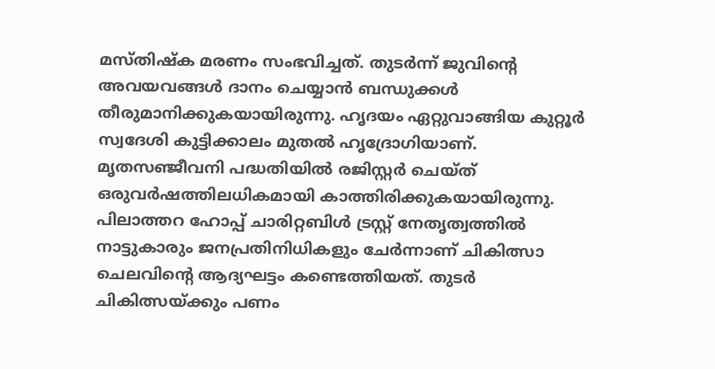മസ്തിഷ്‌ക മരണം സംഭവിച്ചത്. തുടർന്ന് ജുവിന്റെ അവയവങ്ങൾ ദാനം ചെയ്യാൻ ബന്ധുക്കൾ തീരുമാനിക്കുകയായിരുന്നു. ഹൃദയം ഏറ്റുവാങ്ങിയ കുറ്റൂർ സ്വദേശി കുട്ടിക്കാലം മുതൽ ഹൃദ്രോഗിയാണ്. മൃതസഞ്ജീവനി പദ്ധതിയിൽ രജിസ്റ്റർ ചെയ്ത്‌ ഒരുവർഷത്തിലധികമായി കാത്തിരിക്കുകയായിരുന്നു. പിലാത്തറ ഹോപ്പ് ചാരിറ്റബിൾ ട്രസ്റ്റ്‌ നേതൃത്വത്തിൽ നാട്ടുകാരും ജനപ്രതിനിധികളും ചേർന്നാണ് ചികിത്സാ ചെലവിന്റെ ആദ്യഘട്ടം കണ്ടെത്തിയത്. തുടർ ചികിത്സയ്‌ക്കും പണം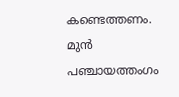കണ്ടെത്തണം. മുൻ പഞ്ചായത്തംഗം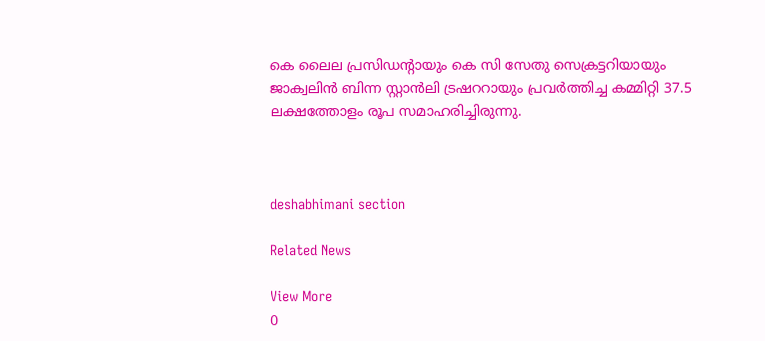കെ ലൈല പ്രസിഡന്റായും കെ സി സേതു സെക്രട്ടറിയായും ജാക്വലിൻ ബിന്ന സ്റ്റാൻലി ട്രഷററായും പ്രവർത്തിച്ച കമ്മിറ്റി 37.5 ലക്ഷത്തോളം രൂപ സമാഹരിച്ചിരുന്നു.



deshabhimani section

Related News

View More
0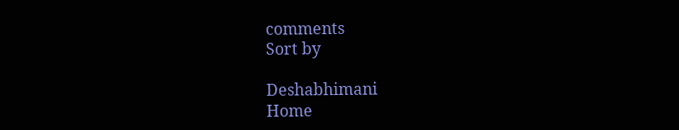comments
Sort by

Deshabhimani
Home